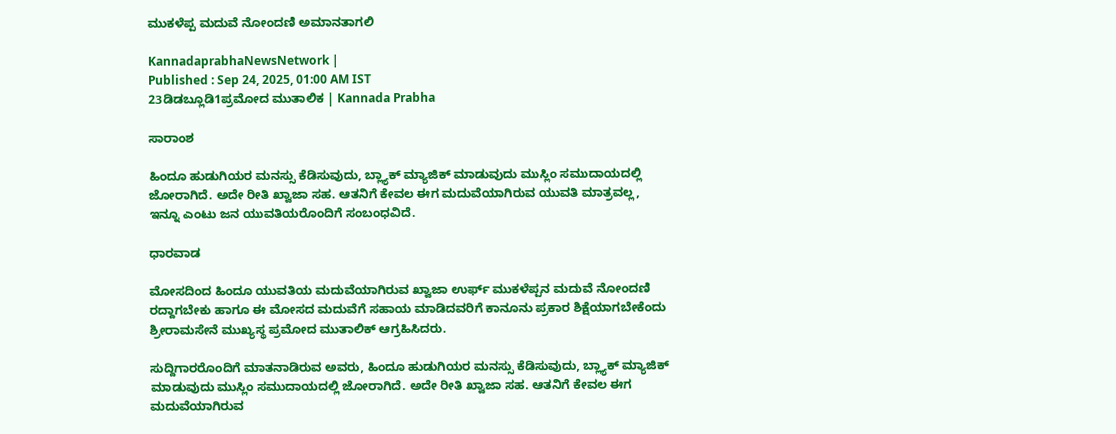ಮುಕಳೆಪ್ಪ ಮದುವೆ ನೋಂದಣಿ ಅಮಾನತಾಗಲಿ

KannadaprabhaNewsNetwork |
Published : Sep 24, 2025, 01:00 AM IST
23ಡಿಡಬ್ಲೂಡಿ1ಪ್ರಮೋದ ಮುತಾಲಿಕ | Kannada Prabha

ಸಾರಾಂಶ

ಹಿಂದೂ ಹುಡುಗಿಯರ ಮನಸ್ಸು ಕೆಡಿಸುವುದು, ಬ್ಲ್ಯಾಕ್‌ ಮ್ಯಾಜಿಕ್‌ ಮಾಡುವುದು ಮುಸ್ಲಿಂ ಸಮುದಾಯದಲ್ಲಿ ಜೋರಾಗಿದೆ. ಅದೇ ರೀತಿ ಖ್ವಾಜಾ ಸಹ. ಆತನಿಗೆ ಕೇವಲ ಈಗ ಮದುವೆಯಾಗಿರುವ ಯುವತಿ ಮಾತ್ರವಲ್ಲ, ಇನ್ನೂ ಎಂಟು ಜನ ಯುವತಿಯರೊಂದಿಗೆ ಸಂಬಂಧವಿದೆ.

ಧಾರವಾಡ

ಮೋಸದಿಂದ ಹಿಂದೂ ಯುವತಿಯ ಮದುವೆಯಾಗಿರುವ ಖ್ವಾಜಾ ಉರ್ಫ್‌ ಮುಕಳೆಪ್ಪನ ಮದುವೆ ನೋಂದಣಿ ರದ್ದಾಗಬೇಕು ಹಾಗೂ ಈ ಮೋಸದ ಮದುವೆಗೆ ಸಹಾಯ ಮಾಡಿದವರಿಗೆ ಕಾನೂನು ಪ್ರಕಾರ ಶಿಕ್ಷೆಯಾಗಬೇಕೆಂದು ಶ್ರೀರಾಮಸೇನೆ ಮುಖ್ಯಸ್ಥ ಪ್ರಮೋದ ಮುತಾಲಿಕ್‌ ಆಗ್ರಹಿಸಿದರು.

ಸುದ್ದಿಗಾರರೊಂದಿಗೆ ಮಾತನಾಡಿರುವ ಅವರು, ಹಿಂದೂ ಹುಡುಗಿಯರ ಮನಸ್ಸು ಕೆಡಿಸುವುದು, ಬ್ಲ್ಯಾಕ್‌ ಮ್ಯಾಜಿಕ್‌ ಮಾಡುವುದು ಮುಸ್ಲಿಂ ಸಮುದಾಯದಲ್ಲಿ ಜೋರಾಗಿದೆ. ಅದೇ ರೀತಿ ಖ್ವಾಜಾ ಸಹ. ಆತನಿಗೆ ಕೇವಲ ಈಗ ಮದುವೆಯಾಗಿರುವ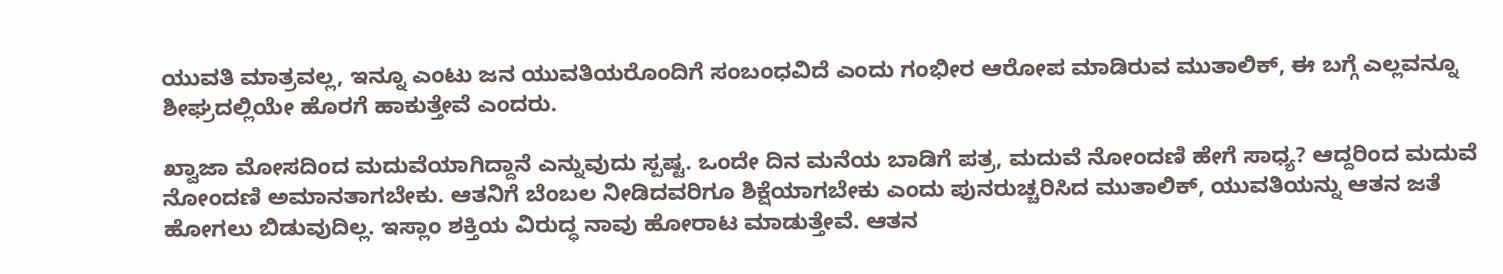ಯುವತಿ ಮಾತ್ರವಲ್ಲ, ಇನ್ನೂ ಎಂಟು ಜನ ಯುವತಿಯರೊಂದಿಗೆ ಸಂಬಂಧವಿದೆ ಎಂದು ಗಂಭೀರ ಆರೋಪ ಮಾಡಿರುವ ಮುತಾಲಿಕ್‌, ಈ ಬಗ್ಗೆ ಎಲ್ಲವನ್ನೂ ಶೀಘ್ರದಲ್ಲಿಯೇ ಹೊರಗೆ ಹಾಕುತ್ತೇವೆ ಎಂದರು.

ಖ್ವಾಜಾ ಮೋಸದಿಂದ ಮದುವೆಯಾಗಿದ್ದಾನೆ ಎನ್ನುವುದು ಸ್ಪಷ್ಟ. ಒಂದೇ ದಿನ ಮನೆಯ ಬಾಡಿಗೆ ಪತ್ರ, ಮದುವೆ ನೋಂದಣಿ ಹೇಗೆ ಸಾಧ್ಯ? ಆದ್ದರಿಂದ ಮದುವೆ ನೋಂದಣಿ ಅಮಾನತಾಗಬೇಕು. ಆತನಿಗೆ ಬೆಂಬಲ ನೀಡಿದವರಿಗೂ ಶಿಕ್ಷೆಯಾಗಬೇಕು ಎಂದು ಪುನರುಚ್ಚರಿಸಿದ ಮುತಾಲಿಕ್‌, ಯುವತಿಯನ್ನು ಆತನ ಜತೆ ಹೋಗಲು ಬಿಡುವುದಿಲ್ಲ. ಇಸ್ಲಾಂ ಶಕ್ತಿಯ ವಿರುದ್ಧ ನಾವು ಹೋರಾಟ ಮಾಡುತ್ತೇವೆ. ಆತನ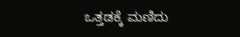ಒತ್ತಡಕ್ಕೆ ಮಣಿದು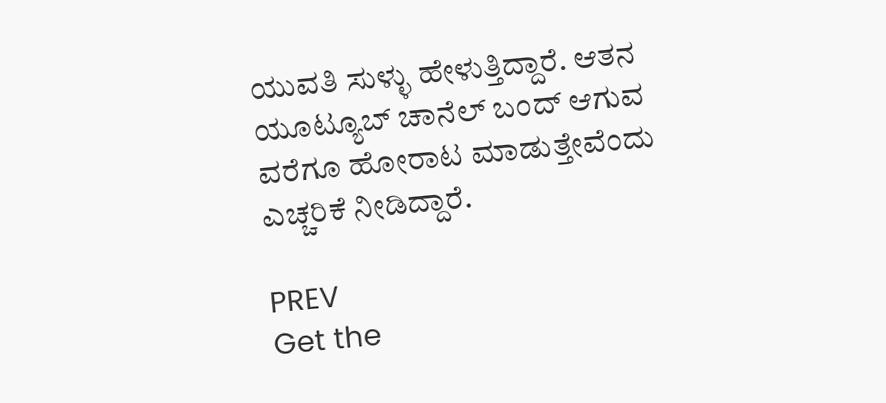ಯುವತಿ ಸುಳ್ಳು ಹೇಳುತ್ತಿದ್ದಾರೆ. ಆತನ ಯೂಟ್ಯೂಬ್‌ ಚಾನೆಲ್‌ ಬಂದ್‌ ಆಗುವ ವರೆಗೂ ಹೋರಾಟ ಮಾಡುತ್ತೇವೆಂದು ಎಚ್ಚರಿಕೆ ನೀಡಿದ್ದಾರೆ.

PREV
Get the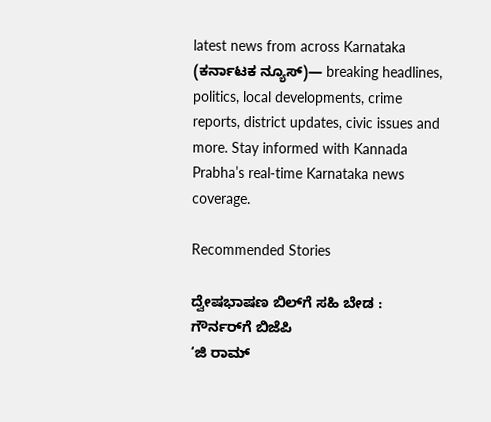latest news from across Karnataka (ಕರ್ನಾಟಕ ನ್ಯೂಸ್)— breaking headlines, politics, local developments, crime reports, district updates, civic issues and more. Stay informed with Kannada Prabha’s real‑time Karnataka news coverage.

Recommended Stories

ದ್ವೇಷಭಾಷಣ ಬಿಲ್‌ಗೆ ಸಹಿ ಬೇಡ : ಗೌರ್ನರ್‌ಗೆ ಬಿಜೆಪಿ
‘ಜಿ ರಾಮ್‌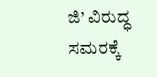ಜಿ’ ವಿರುದ್ಧ ಸಮರಕ್ಕೆ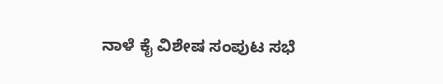ನಾಳೆ ಕೈ ವಿಶೇಷ ಸಂಪುಟ ಸಭೆ